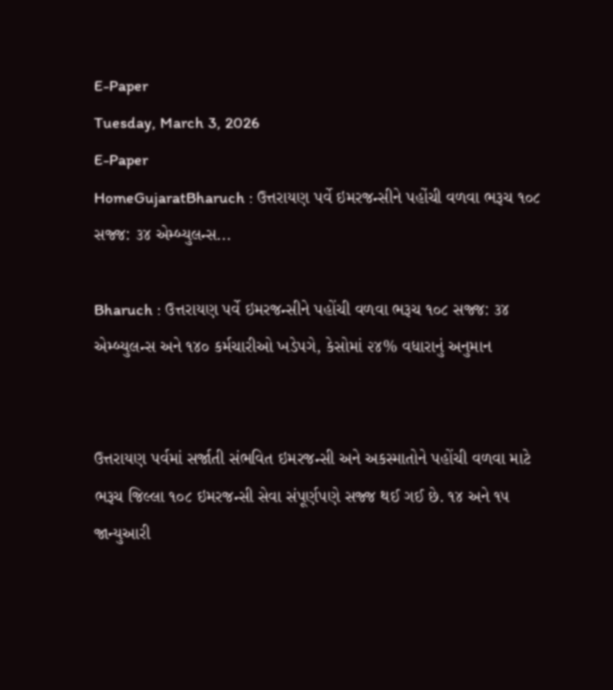E-Paper
Tuesday, March 3, 2026
E-Paper
HomeGujaratBharuch : ઉત્તરાયણ પર્વે ઇમરજન્સીને પહોંચી વળવા ભરૂચ ૧૦૮ સજ્જ: ૩૪ એમ્બ્યુલન્સ...

Bharuch : ઉત્તરાયણ પર્વે ઇમરજન્સીને પહોંચી વળવા ભરૂચ ૧૦૮ સજ્જ: ૩૪ એમ્બ્યુલન્સ અને ૧૪૦ કર્મચારીઓ ખડેપગે, કેસોમાં ૨૪% વધારાનું અનુમાન


ઉત્તરાયણ પર્વમાં સર્જાતી સંભવિત ઇમરજન્સી અને અકસ્માતોને પહોંચી વળવા માટે ભરૂચ જિલ્લા ૧૦૮ ઇમરજન્સી સેવા સંપૂર્ણપણે સજ્જ થઈ ગઈ છે. ૧૪ અને ૧૫ જાન્યુઆરી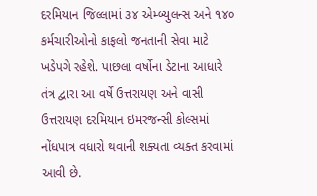દરમિયાન જિલ્લામાં ૩૪ એમ્બ્યુલન્સ અને ૧૪૦ કર્મચારીઓનો કાફલો જનતાની સેવા માટે ખડેપગે રહેશે. પાછલા વર્ષોના ડેટાના આધારે તંત્ર દ્વારા આ વર્ષે ઉત્તરાયણ અને વાસી ઉત્તરાયણ દરમિયાન ઇમરજન્સી કોલ્સમાં નોંધપાત્ર વધારો થવાની શક્યતા વ્યક્ત કરવામાં આવી છે.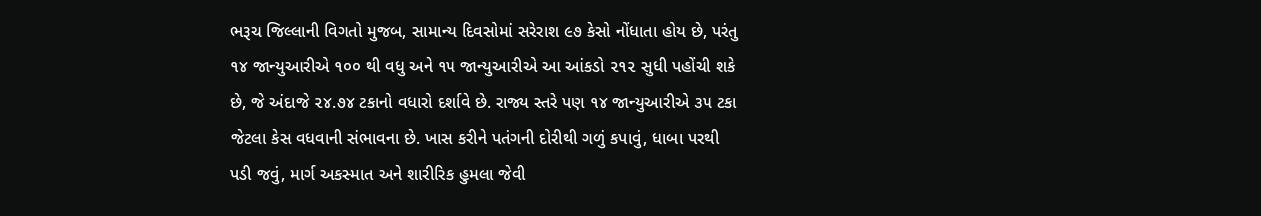ભરૂચ જિલ્લાની વિગતો મુજબ, સામાન્ય દિવસોમાં સરેરાશ ૯૭ કેસો નોંધાતા હોય છે, પરંતુ ૧૪ જાન્યુઆરીએ ૧૦૦ થી વધુ અને ૧૫ જાન્યુઆરીએ આ આંકડો ૨૧૨ સુધી પહોંચી શકે છે, જે અંદાજે ૨૪.૭૪ ટકાનો વધારો દર્શાવે છે. રાજ્ય સ્તરે પણ ૧૪ જાન્યુઆરીએ ૩૫ ટકા જેટલા કેસ વધવાની સંભાવના છે. ખાસ કરીને પતંગની દોરીથી ગળું કપાવું, ધાબા પરથી પડી જવું, માર્ગ અકસ્માત અને શારીરિક હુમલા જેવી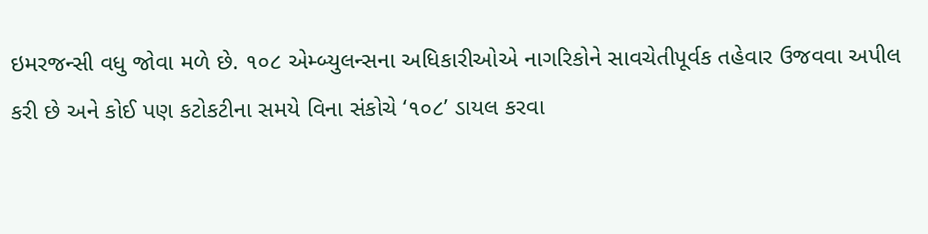ઇમરજન્સી વધુ જોવા મળે છે. ૧૦૮ એમ્બ્યુલન્સના અધિકારીઓએ નાગરિકોને સાવચેતીપૂર્વક તહેવાર ઉજવવા અપીલ કરી છે અને કોઈ પણ કટોકટીના સમયે વિના સંકોચે ‘૧૦૮’ ડાયલ કરવા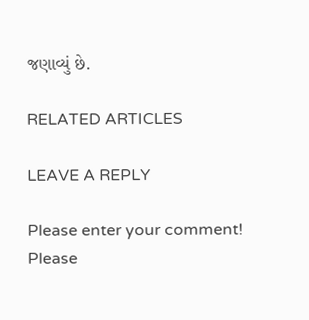જણાવ્યું છે.

RELATED ARTICLES

LEAVE A REPLY

Please enter your comment!
Please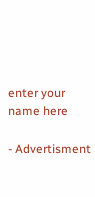enter your name here

- Advertisment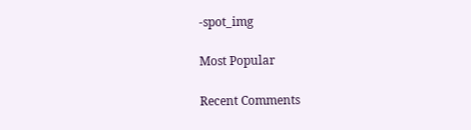-spot_img

Most Popular

Recent Comments